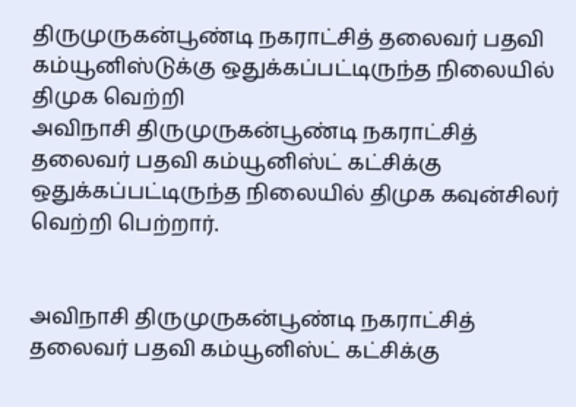திருமுருகன்பூண்டி நகராட்சித் தலைவர் பதவி கம்யூனிஸ்டுக்கு ஒதுக்கப்பட்டிருந்த நிலையில் திமுக வெற்றி
அவிநாசி திருமுருகன்பூண்டி நகராட்சித் தலைவர் பதவி கம்யூனிஸ்ட் கட்சிக்கு ஒதுக்கப்பட்டிருந்த நிலையில் திமுக கவுன்சிலர் வெற்றி பெற்றார்.


அவிநாசி திருமுருகன்பூண்டி நகராட்சித் தலைவர் பதவி கம்யூனிஸ்ட் கட்சிக்கு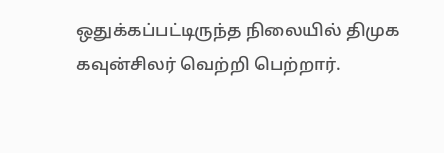ஒதுக்கப்பட்டிருந்த நிலையில் திமுக கவுன்சிலர் வெற்றி பெற்றார்.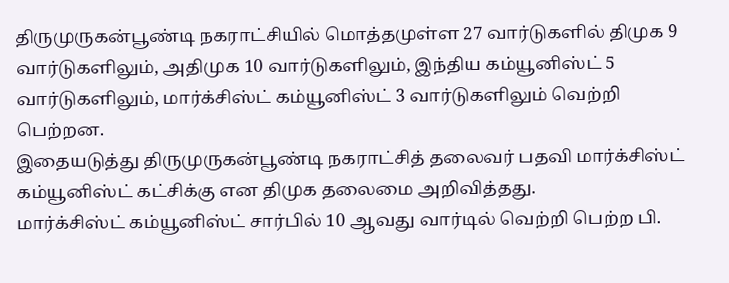திருமுருகன்பூண்டி நகராட்சியில் மொத்தமுள்ள 27 வார்டுகளில் திமுக 9 வார்டுகளிலும், அதிமுக 10 வார்டுகளிலும், இந்திய கம்யூனிஸ்ட் 5 வார்டுகளிலும், மார்க்சிஸ்ட் கம்யூனிஸ்ட் 3 வார்டுகளிலும் வெற்றி பெற்றன.
இதையடுத்து திருமுருகன்பூண்டி நகராட்சித் தலைவர் பதவி மார்க்சிஸ்ட் கம்யூனிஸ்ட் கட்சிக்கு என திமுக தலைமை அறிவித்தது.
மார்க்சிஸ்ட் கம்யூனிஸ்ட் சார்பில் 10 ஆவது வார்டில் வெற்றி பெற்ற பி.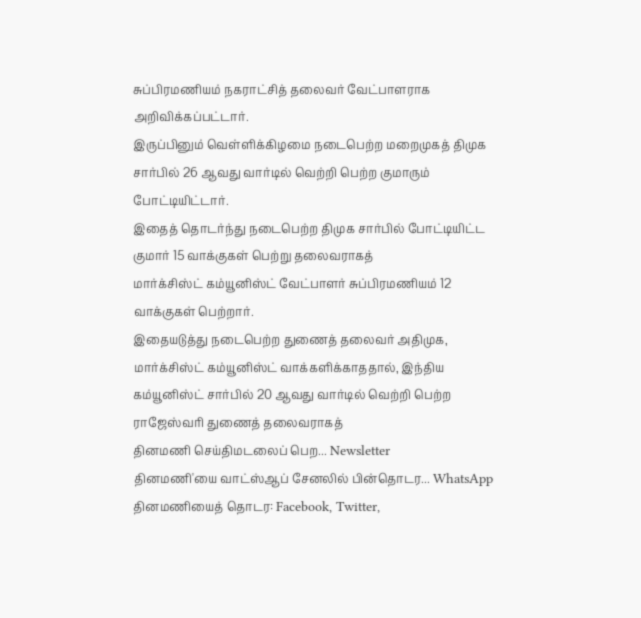சுப்பிரமணியம் நகராட்சித் தலைவர் வேட்பாளராக அறிவிக்கப்பட்டார்.
இருப்பினும் வெள்ளிக்கிழமை நடைபெற்ற மறைமுகத் திமுக சார்பில் 26 ஆவது வார்டில் வெற்றி பெற்ற குமாரும் போட்டியிட்டார்.
இதைத் தொடர்ந்து நடைபெற்ற திமுக சார்பில் போட்டியிட்ட குமார் 15 வாக்குகள் பெற்று தலைவராகத்
மார்க்சிஸ்ட் கம்யூனிஸ்ட் வேட்பாளர் சுப்பிரமணியம் 12 வாக்குகள் பெற்றார்.
இதையடுத்து நடைபெற்ற துணைத் தலைவர் அதிமுக, மார்க்சிஸ்ட் கம்யூனிஸ்ட் வாக்களிக்காததால், இந்திய கம்யூனிஸ்ட் சார்பில் 20 ஆவது வார்டில் வெற்றி பெற்ற ராஜேஸ்வரி துணைத் தலைவராகத்
தினமணி செய்திமடலைப் பெற... Newsletter
தினமணி'யை வாட்ஸ்ஆப் சேனலில் பின்தொடர... WhatsApp
தினமணியைத் தொடர: Facebook, Twitter,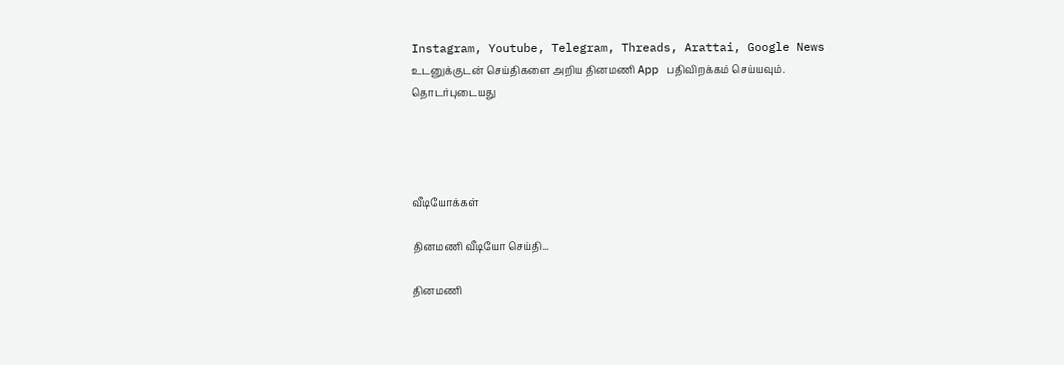Instagram, Youtube, Telegram, Threads, Arattai, Google News
உடனுக்குடன் செய்திகளை அறிய தினமணி App பதிவிறக்கம் செய்யவும்.
தொடர்புடையது




வீடியோக்கள்

தினமணி வீடியோ செய்தி...

தினமணி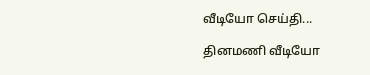வீடியோ செய்தி...

தினமணி வீடியோ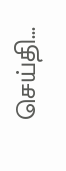செய்தி...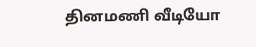தினமணி வீடியோ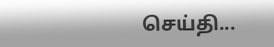செய்தி...